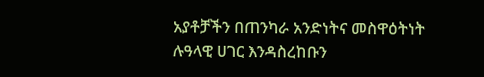አያቶቻችን በጠንካራ አንድነትና መስዋዕትነት ሉዓላዊ ሀገር እንዳስረከቡን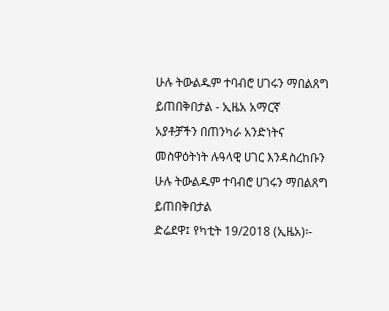ሁሉ ትውልዱም ተባብሮ ሀገሩን ማበልጸግ ይጠበቅበታል - ኢዜአ አማርኛ
አያቶቻችን በጠንካራ አንድነትና መስዋዕትነት ሉዓላዊ ሀገር እንዳስረከቡን ሁሉ ትውልዱም ተባብሮ ሀገሩን ማበልጸግ ይጠበቅበታል
ድሬደዋ፤ የካቲት 19/2018 (ኢዜአ)፡-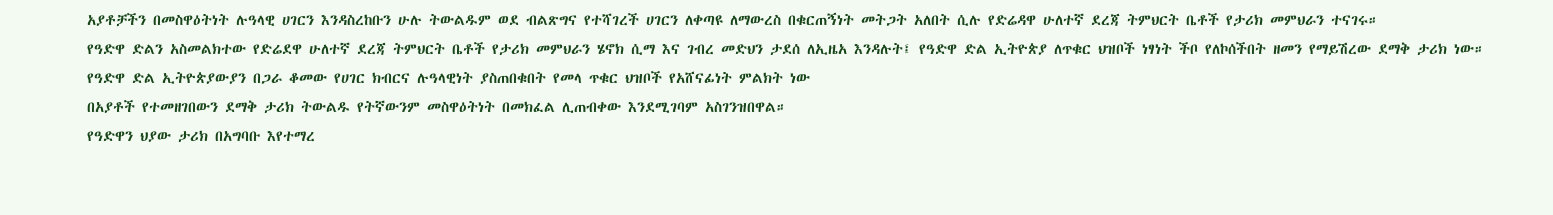አያቶቻችን በመስዋዕትነት ሉዓላዊ ሀገርን እንዳስረከቡን ሁሉ ትውልዱም ወደ ብልጽግና የተሻገረች ሀገርን ለቀጣዩ ለማውረስ በቁርጠኝነት መትጋት አለበት ሲሉ የድሬዳዋ ሁለተኛ ደረጃ ትምህርት ቤቶች የታሪክ መምህራን ተናገሩ።
የዓድዋ ድልን አስመልክተው የድሬደዋ ሁለተኛ ደረጃ ትምህርት ቤቶች የታሪክ መምህራን ሄኖክ ሲማ እና ገብረ መድህን ታደሰ ለኢዜአ እንዳሉት፤ የዓድዋ ድል ኢትዮጵያ ለጥቁር ህዝቦች ነፃነት ችቦ የለኮሰችበት ዘመን የማይሽረው ደማቅ ታሪክ ነው።
የዓድዋ ድል ኢትዮጵያውያን በጋራ ቆመው የሀገር ክብርና ሉዓላዊነት ያስጠበቁበት የመላ ጥቁር ህዝቦች የአሸናፊነት ምልክት ነው
በአያቶች የተመዘገበውን ደማቅ ታሪክ ትውልዱ የትኛውንም መስዋዕትነት በመክፈል ሊጠብቀው እንደሚገባም አስገንዝበዋል።
የዓድዋን ህያው ታሪክ በአግባቡ እየተማረ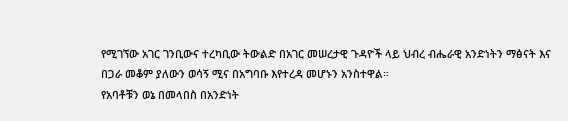የሚገኘው አገር ገንቢውና ተረካቢው ትውልድ በአገር መሠረታዊ ጉዳዮች ላይ ህብረ ብሔራዊ አንድነትን ማፅናት እና በጋራ መቆም ያለውን ወሳኝ ሚና በአግባቡ እየተረዳ መሆኑን አንስተዋል።
የአባቶቹን ወኔ በመላበስ በአንድነት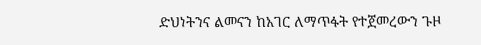ድህነትንና ልመናን ከአገር ለማጥፋት የተጀመረውን ጉዞ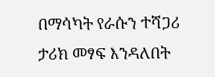በማሳካት የራሱን ተሻጋሪ ታሪክ መፃፍ እንዳለበት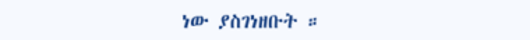ነው ያስገነዘቡት ።